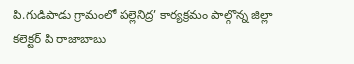పి.గుడిపాడు గ్రామంలో పల్లెనిద్ర’ కార్యక్రమం పాల్గొన్న జిల్లా కలెక్టర్ పి రాజాబాబు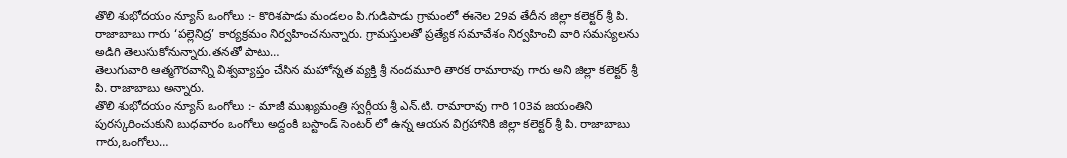తొలి శుభోదయం న్యూస్ ఒంగోలు :- కొరిశపాడు మండలం పి.గుడిపాడు గ్రామంలో ఈనెల 29వ తేదీన జిల్లా కలెక్టర్ శ్రీ పి. రాజాబాబు గారు ‘పల్లెనిద్ర’ కార్యక్రమం నిర్వహించనున్నారు. గ్రామస్తులతో ప్రత్యేక సమావేశం నిర్వహించి వారి సమస్యలను అడిగి తెలుసుకోనున్నారు.తనతో పాటు…
తెలుగువారి ఆత్మగౌరవాన్ని విశ్వవ్యాప్తం చేసిన మహోన్నత వ్యక్తి శ్రీ నందమూరి తారక రామారావు గారు అని జిల్లా కలెక్టర్ శ్రీ పి. రాజాబాబు అన్నారు.
తొలి శుభోదయం న్యూస్ ఒంగోలు :- మాజీ ముఖ్యమంత్రి స్వర్గీయ శ్రీ ఎన్.టి. రామారావు గారి 103వ జయంతిని పురస్కరించుకుని బుధవారం ఒంగోలు అద్దంకి బస్టాండ్ సెంటర్ లో ఉన్న ఆయన విగ్రహానికి జిల్లా కలెక్టర్ శ్రీ పి. రాజాబాబు గారు,ఒంగోలు…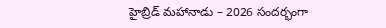హైబ్రిడ్ మహానాడు – 2026 సందర్భంగా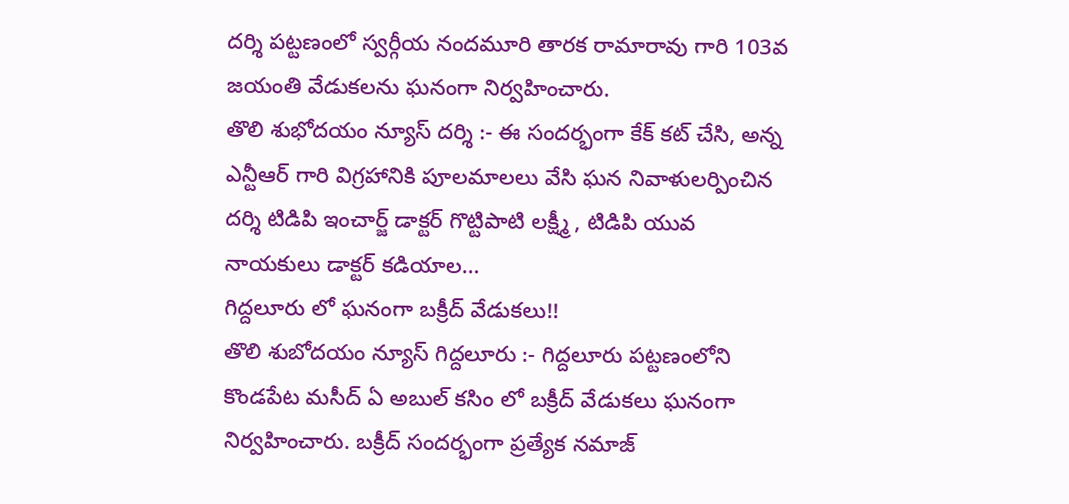దర్శి పట్టణంలో స్వర్గీయ నందమూరి తారక రామారావు గారి 103వ జయంతి వేడుకలను ఘనంగా నిర్వహించారు.
తొలి శుభోదయం న్యూస్ దర్శి :- ఈ సందర్భంగా కేక్ కట్ చేసి, అన్న ఎన్టీఆర్ గారి విగ్రహానికి పూలమాలలు వేసి ఘన నివాళులర్పించిన దర్శి టిడిపి ఇంచార్జ్ డాక్టర్ గొట్టిపాటి లక్ష్మీ , టిడిపి యువ నాయకులు డాక్టర్ కడియాల…
గిద్దలూరు లో ఘనంగా బక్రీద్ వేడుకలు!!
తొలి శుబోదయం న్యూస్ గిద్దలూరు :- గిద్దలూరు పట్టణంలోని కొండపేట మసీద్ ఏ అబుల్ కసిం లో బక్రీద్ వేడుకలు ఘనంగా నిర్వహించారు. బక్రీద్ సందర్భంగా ప్రత్యేక నమాజ్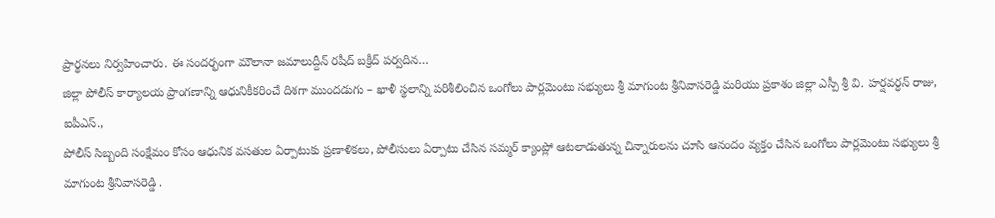ప్రార్థనలు నిర్వహించారు. ఈ సందర్భంగా మౌలానా జమాలుద్దీన్ రషీద్ బక్రీద్ పర్వదిన…
జిల్లా పోలీస్ కార్యాలయ ప్రాంగణాన్ని ఆధునికీకరించే దిశగా ముందడుగు – ఖాళీ స్థలాన్ని పరిశీలించిన ఒంగోలు పార్లమెంటు సభ్యులు శ్రీ మాగుంట శ్రీనివాసరెడ్డి మరియు ప్రకాశం జిల్లా ఎస్పీ శ్రీ వి. హర్షవర్ధన్ రాజు, ఐపీఎస్.,
పోలీస్ సిబ్బంది సంక్షేమం కోసం ఆధునిక వసతుల ఏర్పాటుకు ప్రణాళికలు, పోలీసులు ఏర్పాటు చేసిన సమ్మర్ క్యాంప్లో ఆటలాడుతున్న చిన్నారులను చూసి ఆనందం వ్యక్తం చేసిన ఒంగోలు పార్లమెంటు సభ్యులు శ్రీ మాగుంట శ్రీనివాసరెడ్డి .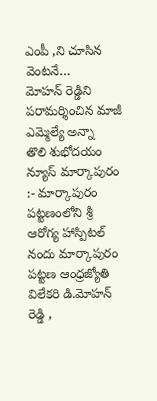ఎంపీ ,ని చూసిన వెంటనే…
మోహన్ రెడ్డిని పరామర్శించిన మాజీ ఎమ్మెల్యే అన్నా
తొలి శుభోదయం న్యూస్ మార్కాపురం :- మార్కాపురం పట్టణంలోని శ్రీ ఆరోగ్య హాస్పిటల్ నందు మార్కాపురం పట్టణ ఆంధ్రజ్యోతి విలేకరి డి.మోహన్ రెడ్డి ,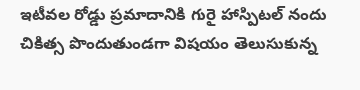ఇటీవల రోడ్డు ప్రమాదానికి గురై హాస్పిటల్ నందు చికిత్స పొందుతుండగా విషయం తెలుసుకున్న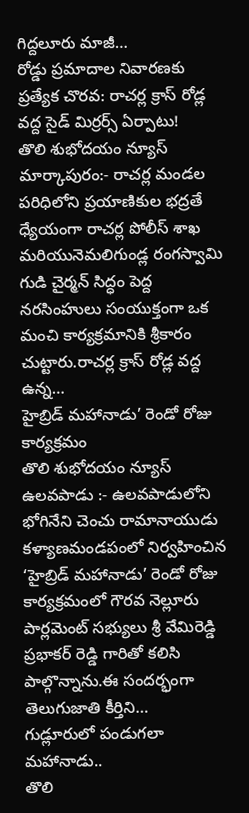గిద్దలూరు మాజీ…
రోడ్డు ప్రమాదాల నివారణకు ప్రత్యేక చొరవ: రాచర్ల క్రాస్ రోడ్ల వద్ద సైడ్ మిర్రర్స్ ఏర్పాటు!
తొలి శుభోదయం న్యూస్ మార్కాపురం:- రాచర్ల మండల పరిధిలోని ప్రయాణికుల భద్రతే ధ్యేయంగా రాచర్ల పోలీస్ శాఖ మరియునెమలిగుండ్ల రంగస్వామి గుడి చైర్మన్ సిద్ధం పెద్ద నరసింహులు సంయుక్తంగా ఒక మంచి కార్యక్రమానికి శ్రీకారం చుట్టారు.రాచర్ల క్రాస్ రోడ్ల వద్ద ఉన్న…
హైబ్రిడ్ మహానాడు’ రెండో రోజు కార్యక్రమం
తొలి శుభోదయం న్యూస్ ఉలవపాడు :- ఉలవపాడులోని భోగినేని చెంచు రామానాయుడు కళ్యాణమండపంలో నిర్వహించిన ‘హైబ్రిడ్ మహానాడు’ రెండో రోజు కార్యక్రమంలో గౌరవ నెల్లూరు పార్లమెంట్ సభ్యులు శ్రీ వేమిరెడ్డి ప్రభాకర్ రెడ్డి గారితో కలిసి పాల్గొన్నాను.ఈ సందర్భంగా తెలుగుజాతి కీర్తిని…
గుడ్లూరులో పండుగలా మహానాడు..
తొలి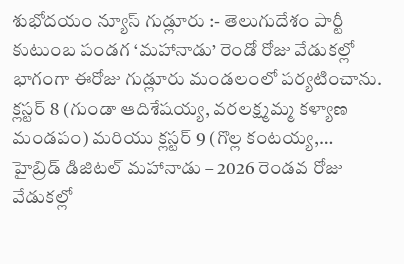శుభోదయం న్యూస్ గుడ్లూరు :- తెలుగుదేశం పార్టీ కుటుంబ పండగ ‘మహానాడు’ రెండో రోజు వేడుకల్లో భాగంగా ఈరోజు గుడ్లూరు మండలంలో పర్యటించాను. క్లస్టర్ 8 (గుండా ఆదిశేషయ్య, వరలక్ష్మమ్మ కళ్యాణ మండపం) మరియు క్లస్టర్ 9 (గొల్ల కంటయ్య,…
హైబ్రిడ్ డిజిటల్ మహానాడు – 2026 రెండవ రోజు వేడుకల్లో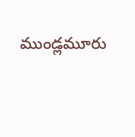ముండ్లమూరు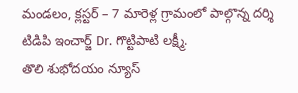మండలం, క్లస్టర్ – 7 మారెళ్ల గ్రామంలో పాల్గొన్న దర్శి టిడిపి ఇంచార్జ్ Dr. గొట్టిపాటి లక్ష్మీ.
తొలి శుభోదయం న్యూస్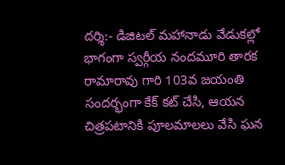దర్శి:- డిజిటల్ మహానాడు వేడుకల్లో భాగంగా స్వర్గీయ నందమూరి తారక రామారావు గారి 103వ జయంతి సందర్భంగా కేక్ కట్ చేసి, ఆయన చిత్రపటానికి పూలమాలలు వేసి ఘన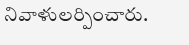నివాళులర్పించారు.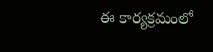ఈ కార్యక్రమంలో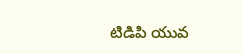టిడిపి యువ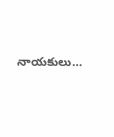నాయకులు…